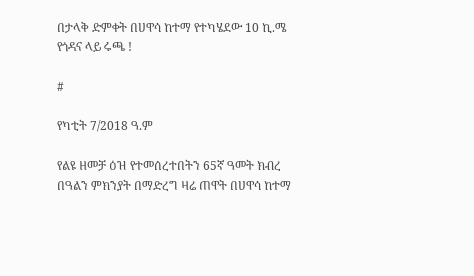በታላቅ ድምቀት በሀዋሳ ከተማ የተካሄደው 10 ኪ.ሜ የጎዳና ላይ ሩጫ !

#

የካቲት 7/2018 ዓ.ም

የልዩ ዘመቻ ዕዝ የተመሰረተበትን 65ኛ ዓመት ክብረ በዓልን ምክንያት በማድረግ ዛሬ ጠዋት በሀዋሳ ከተማ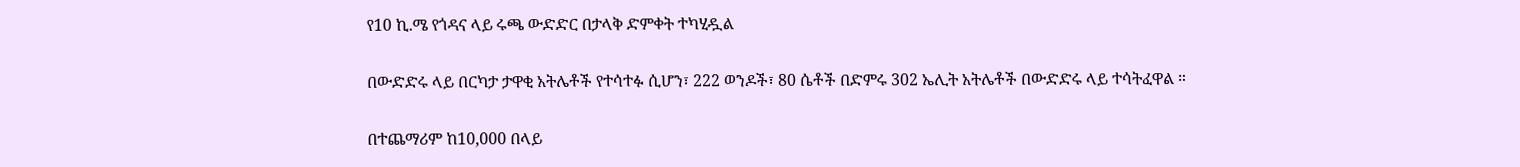የ10 ኪ.ሜ የጎዳና ላይ ሩጫ ውድድር በታላቅ ድምቀት ተካሂዷል

በውድድሩ ላይ በርካታ ታዋቂ አትሌቶች የተሳተፉ ሲሆን፣ 222 ወንዶች፣ 80 ሴቶች በድምሩ 302 ኤሊት አትሌቶች በውድድሩ ላይ ተሳትፈዋል ።

በተጨማሪም ከ10,000 በላይ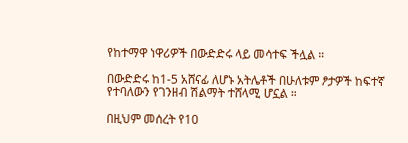የከተማዋ ነዋሪዎች በውድድሩ ላይ መሳተፍ ችሏል ።

በውድድሩ ከ1-5 አሸናፊ ለሆኑ አትሌቶች በሁለቱም ፆታዎች ከፍተኛ የተባለውን የገንዘብ ሽልማት ተሸላሚ ሆኗል ።

በዚህም መሰረት የ10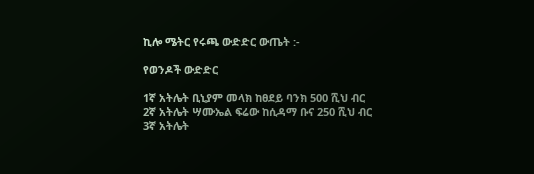ኪሎ ሜትር የሩጫ ውድድር ውጤት :-

የወንዶች ውድድር

1ኛ አትሌት ቢኒያም መላክ ከፀደይ ባንክ 500 ሺህ ብር
2ኛ አትሌት ሣሙኤል ፍሬው ከሲዳማ ቡና 250 ሺህ ብር
3ኛ አትሌት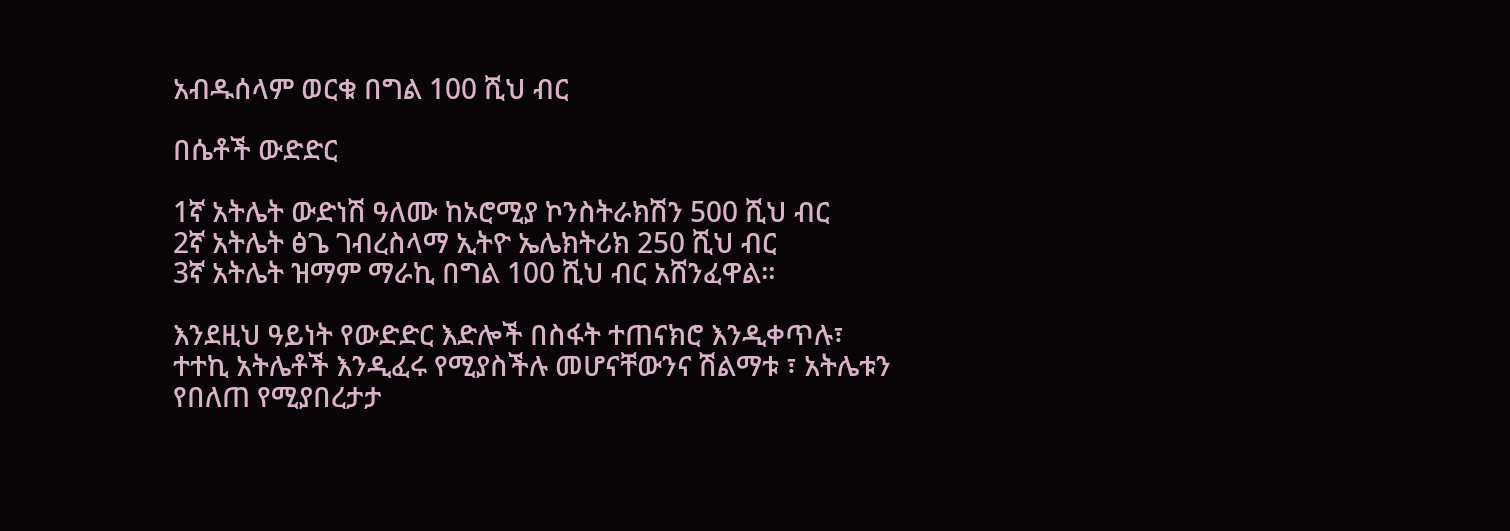አብዱሰላም ወርቁ በግል 100 ሺህ ብር

በሴቶች ውድድር

1ኛ አትሌት ውድነሽ ዓለሙ ከኦሮሚያ ኮንስትራክሽን 500 ሺህ ብር
2ኛ አትሌት ፅጌ ገብረስላማ ኢትዮ ኤሌክትሪክ 250 ሺህ ብር
3ኛ አትሌት ዝማም ማራኪ በግል 100 ሺህ ብር አሸንፈዋል።

እንደዚህ ዓይነት የውድድር እድሎች በስፋት ተጠናክሮ እንዲቀጥሉ፣ ተተኪ አትሌቶች እንዲፈሩ የሚያስችሉ መሆናቸውንና ሽልማቱ ፣ አትሌቱን የበለጠ የሚያበረታታ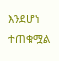እንደሆነ ተጠቁሟል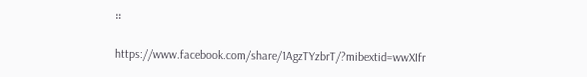።

https://www.facebook.com/share/1AgzTYzbrT/?mibextid=wwXIfr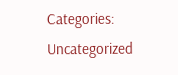Categories: Uncategorized